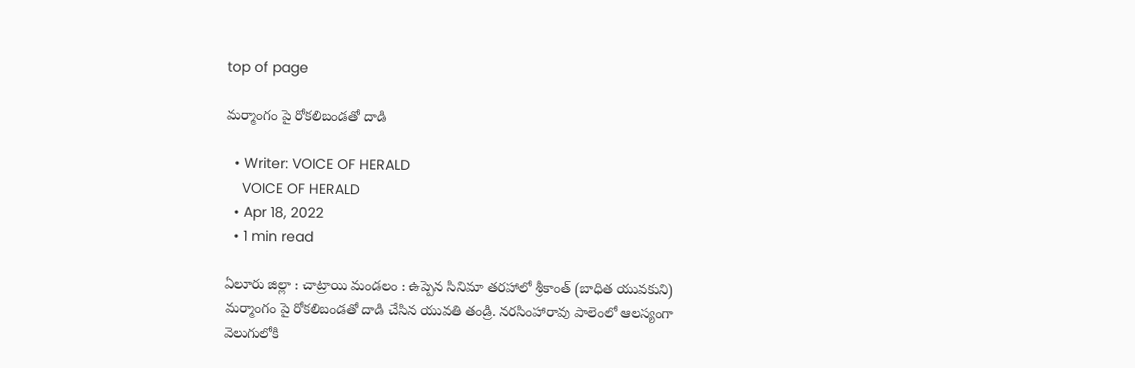top of page

మర్మాంగం పై రోకలిబండతో దాడి

  • Writer: VOICE OF HERALD
    VOICE OF HERALD
  • Apr 18, 2022
  • 1 min read

ఏలూరు జిల్లా : చాట్రాయి మండలం : ఉప్పెన సినిమా తరహాలో శ్రీకాంత్ (బాధిత యువకుని) మర్మాంగం పై రోకలిబండతో దాడి చేసిన యువతి తండ్రి. నరసింహారావు పాలెంలో ఆలస్యంగా వెలుగులోకి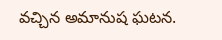వచ్చిన అమానుష ఘటన.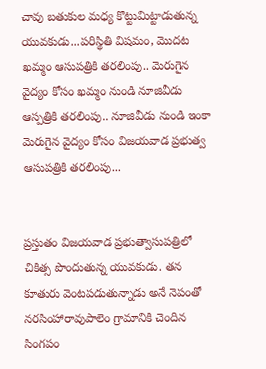చావు బతుకుల మధ్య కొట్టుమిట్టాడుతున్న యువకుడు...పరిస్థితి విషమం, మొదట ఖమ్మం ఆసుపత్రికి తరలింపు.. మెరుగైన వైద్యం కోసం ఖమ్మం నుండి నూజివీడు ఆస్పత్రికి తరలింపు.. నూజివీడు నుండి ఇంకా మెరుగైన వైద్యం కోసం విజయవాడ ప్రభుత్వ ఆసుపత్రికి తరలింపు...


ప్రస్తుతం విజయవాడ ప్రభుత్వాసుపత్రిలో చికిత్స పొందుతున్న యువకుడు. తన కూతురు వెంటపడుతున్నాడు అనే నెపంతో నరసింహారావుపాలెం గ్రామానికి చెందిన సింగపం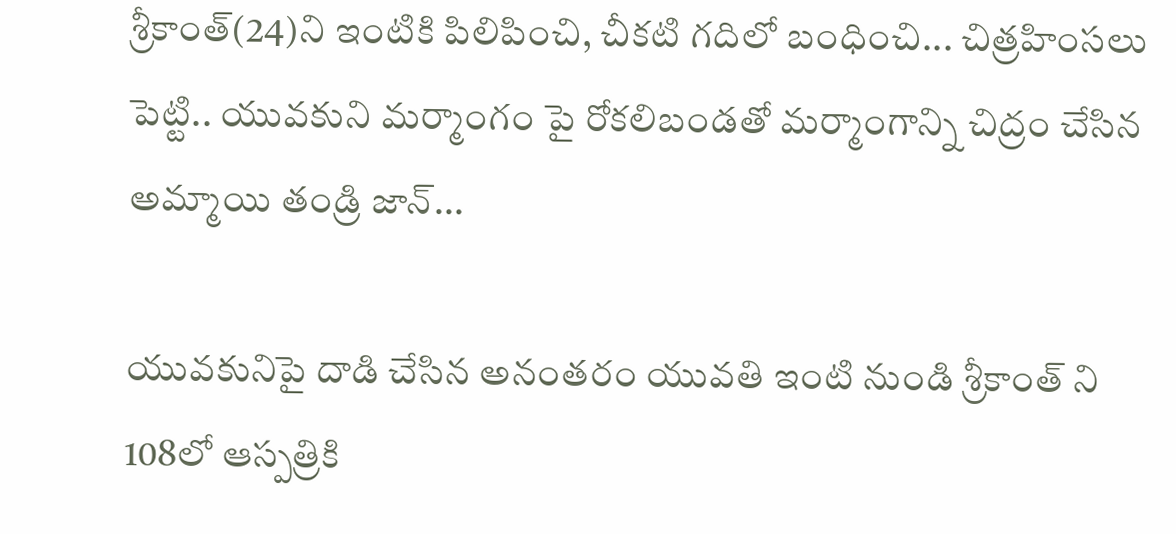శ్రీకాంత్(24)ని ఇంటికి పిలిపించి, చీకటి గదిలో బంధించి... చిత్రహింసలు పెట్టి.. యువకుని మర్మాంగం పై రోకలిబండతో మర్మాంగాన్ని చిద్రం చేసిన అమ్మాయి తండ్రి జాన్...

యువకునిపై దాడి చేసిన అనంతరం యువతి ఇంటి నుండి శ్రీకాంత్ ని 108లో ఆస్పత్రికి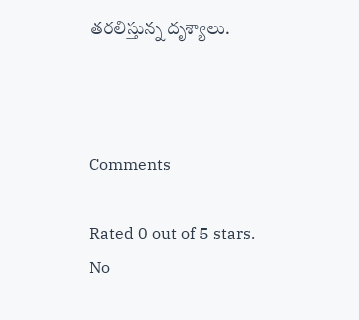తరలిస్తున్న దృశ్యాలు.



Comments

Rated 0 out of 5 stars.
No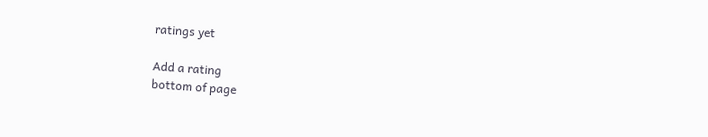ratings yet

Add a rating
bottom of page